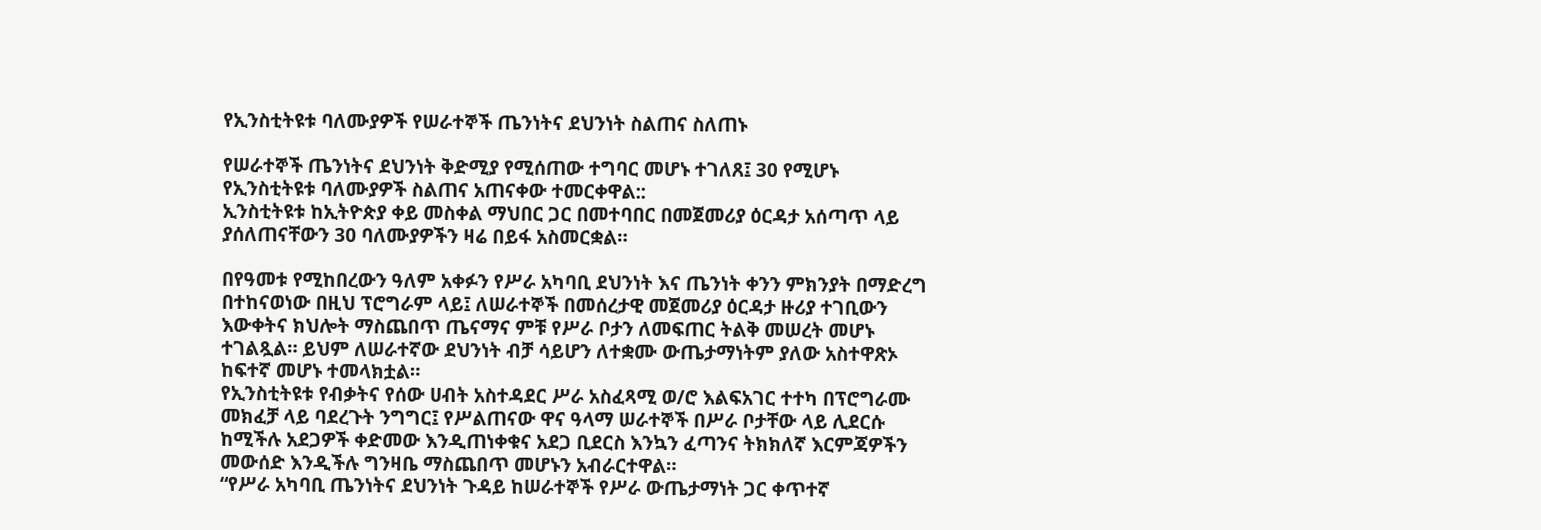የኢንስቲትዩቱ ባለሙያዎች የሠራተኞች ጤንነትና ደህንነት ስልጠና ስለጠኑ

የሠራተኞች ጤንነትና ደህንነት ቅድሚያ የሚሰጠው ተግባር መሆኑ ተገለጸ፤ 30 የሚሆኑ የኢንስቲትዩቱ ባለሙያዎች ስልጠና አጠናቀው ተመርቀዋል::
ኢንስቲትዩቱ ከኢትዮጵያ ቀይ መስቀል ማህበር ጋር በመተባበር በመጀመሪያ ዕርዳታ አሰጣጥ ላይ ያሰለጠናቸውን 30 ባለሙያዎችን ዛሬ በይፋ አስመርቋል።

በየዓመቱ የሚከበረውን ዓለም አቀፉን የሥራ አካባቢ ደህንነት እና ጤንነት ቀንን ምክንያት በማድረግ በተከናወነው በዚህ ፕሮግራም ላይ፤ ለሠራተኞች በመሰረታዊ መጀመሪያ ዕርዳታ ዙሪያ ተገቢውን እውቀትና ክህሎት ማስጨበጥ ጤናማና ምቹ የሥራ ቦታን ለመፍጠር ትልቅ መሠረት መሆኑ ተገልጿል። ይህም ለሠራተኛው ደህንነት ብቻ ሳይሆን ለተቋሙ ውጤታማነትም ያለው አስተዋጽኦ ከፍተኛ መሆኑ ተመላክቷል።
የኢንስቲትዩቱ የብቃትና የሰው ሀብት አስተዳደር ሥራ አስፈጻሚ ወ/ሮ እልፍአገር ተተካ በፕሮግራሙ መክፈቻ ላይ ባደረጉት ንግግር፤ የሥልጠናው ዋና ዓላማ ሠራተኞች በሥራ ቦታቸው ላይ ሊደርሱ ከሚችሉ አደጋዎች ቀድመው እንዲጠነቀቁና አደጋ ቢደርስ እንኳን ፈጣንና ትክክለኛ እርምጃዎችን መውሰድ እንዲችሉ ግንዛቤ ማስጨበጥ መሆኑን አብራርተዋል።
“የሥራ አካባቢ ጤንነትና ደህንነት ጉዳይ ከሠራተኞች የሥራ ውጤታማነት ጋር ቀጥተኛ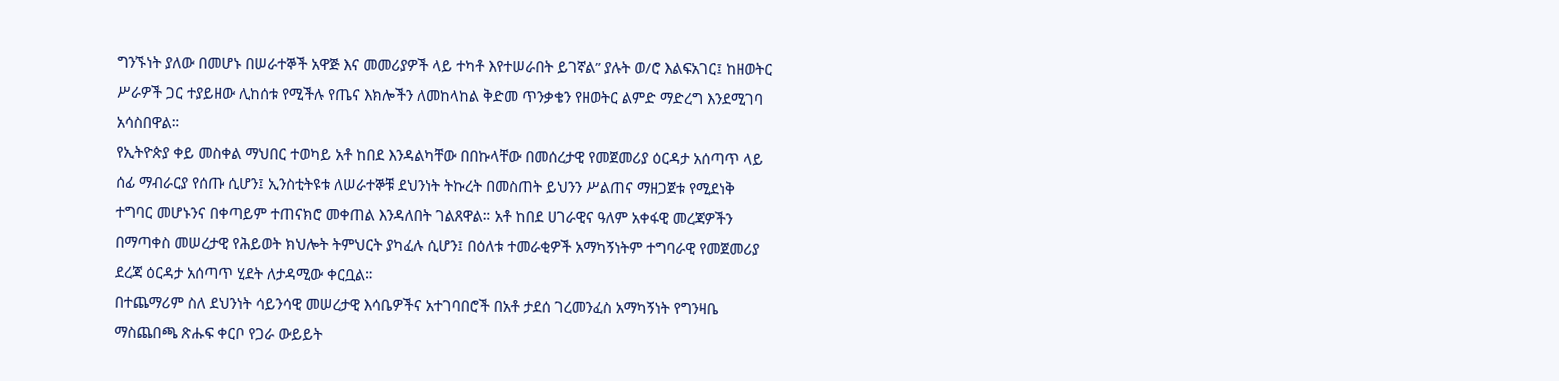ግንኙነት ያለው በመሆኑ በሠራተኞች አዋጅ እና መመሪያዎች ላይ ተካቶ እየተሠራበት ይገኛል” ያሉት ወ/ሮ እልፍአገር፤ ከዘወትር ሥራዎች ጋር ተያይዘው ሊከሰቱ የሚችሉ የጤና እክሎችን ለመከላከል ቅድመ ጥንቃቄን የዘወትር ልምድ ማድረግ እንደሚገባ አሳስበዋል።
የኢትዮጵያ ቀይ መስቀል ማህበር ተወካይ አቶ ከበደ እንዳልካቸው በበኩላቸው በመሰረታዊ የመጀመሪያ ዕርዳታ አሰጣጥ ላይ ሰፊ ማብራርያ የሰጡ ሲሆን፤ ኢንስቲትዩቱ ለሠራተኞቹ ደህንነት ትኩረት በመስጠት ይህንን ሥልጠና ማዘጋጀቱ የሚደነቅ ተግባር መሆኑንና በቀጣይም ተጠናክሮ መቀጠል እንዳለበት ገልጸዋል። አቶ ከበደ ሀገራዊና ዓለም አቀፋዊ መረጃዎችን በማጣቀስ መሠረታዊ የሕይወት ክህሎት ትምህርት ያካፈሉ ሲሆን፤ በዕለቱ ተመራቂዎች አማካኝነትም ተግባራዊ የመጀመሪያ ደረጃ ዕርዳታ አሰጣጥ ሂደት ለታዳሚው ቀርቧል።
በተጨማሪም ስለ ደህንነት ሳይንሳዊ መሠረታዊ እሳቤዎችና አተገባበሮች በአቶ ታደሰ ገረመንፈስ አማካኝነት የግንዛቤ ማስጨበጫ ጽሑፍ ቀርቦ የጋራ ውይይት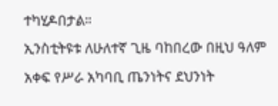ተካሂዶበታል።
ኢንስቲትዩቱ ለሁለተኛ ጊዜ ባከበረው በዚህ ዓለም አቀፍ የሥራ አካባቢ ጤንነትና ደህንነት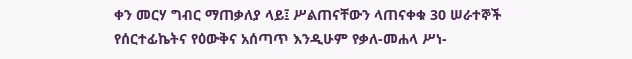ቀን መርሃ ግብር ማጠቃለያ ላይ፤ ሥልጠናቸውን ላጠናቀቁ 30 ሠራተኞች የሰርተፊኬትና የዕውቅና አሰጣጥ እንዲሁም የቃለ-መሐላ ሥነ-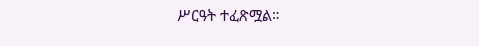ሥርዓት ተፈጽሟል።